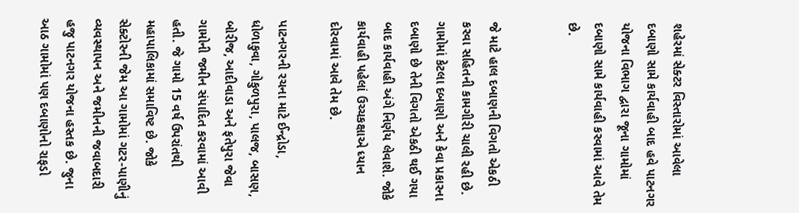શહેરમાં સેક્ટર વિસ્તારોમાં આવેલા દબાણો સામે કાર્યવાહી બાદ હવે પાટનગર યોજના વિભાગ દ્વારા જૂના ગામોમાં દબાણો સામે કાર્યવાહી કરવામાં આવે તેમ છે.


જે માટે હાલ દબાણની વિગતો એકઠી કરવા સહિતની કામગીરી ચાલી રહી છે. ગામોમાં કેટલા દબાણો અને કેવા પ્રકારના દબાણો છે તેની વિગતો એકઠી થઈ ગયા બાદ કાર્યવાહી અંગે નિર્ણય લેવાશે. જોકે કાર્યવાહી પહેલાં ઉચ્ચકક્ષાએ ધ્યાન દોરવામાં આવે તેમ છે.

પાટનગરની રચના માટે ઈન્દ્રોડા, ધોળાકુવા, ગોકુળપુરા, પાલજ, બાસણ, બોરીજ, આદીવાડા અને ફતેપુરા જેવા ગામોની જમીન સંપાદિત કરવામાં આવી હતી. જે ગામો 15 વર્ષ ઉપરાંતથી મહાપાલિકામાં સમાવિષ્ટ છે. જોકે સેક્ટોરની જેમ આ ગામોમાં ગટર-પાણીનું વ્યવસ્થાપન અને જમીનની જવાબદારી હજુ પાટનગર યોજના હસ્તક છે. જુના આઠ ગામોમાં પણ દબાણોનો રાફડો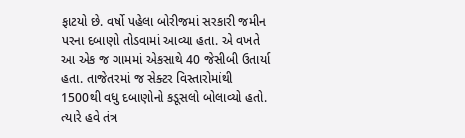ફાટયો છે. વર્ષો પહેલા બોરીજમાં સરકારી જમીન પરના દબાણો તોડવામાં આવ્યા હતા. એ વખતે આ એક જ ગામમાં એકસાથે 40 જેસીબી ઉતાર્યા હતા. તાજેતરમાં જ સેક્ટર વિસ્તારોમાંથી 1500થી વધુ દબાણોનો કડૂસલો બોલાવ્યો હતો. ત્યારે હવે તંત્ર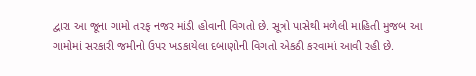દ્વારા આ જૂના ગામો તરફ નજર માંડી હોવાની વિગતો છે. સૂત્રો પાસેથી મળેલી માહિતી મુજબ આ ગામોમાં સરકારી જમીનો ઉપર ખડકાયેલા દબાણોની વિગતો એકઠી કરવામાં આવી રહી છે.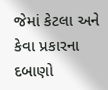જેમાં કેટલા અને કેવા પ્રકારના દબાણો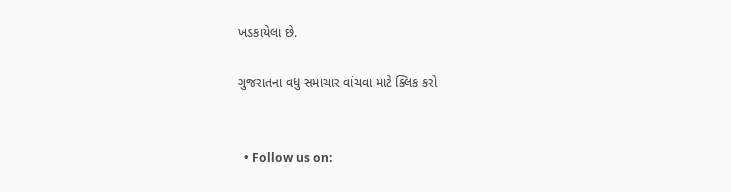ખડકાયેલા છે.

ગુજરાતના વધુ સમાચાર વાંચવા માટે ક્લિક કરો


  • Follow us on: